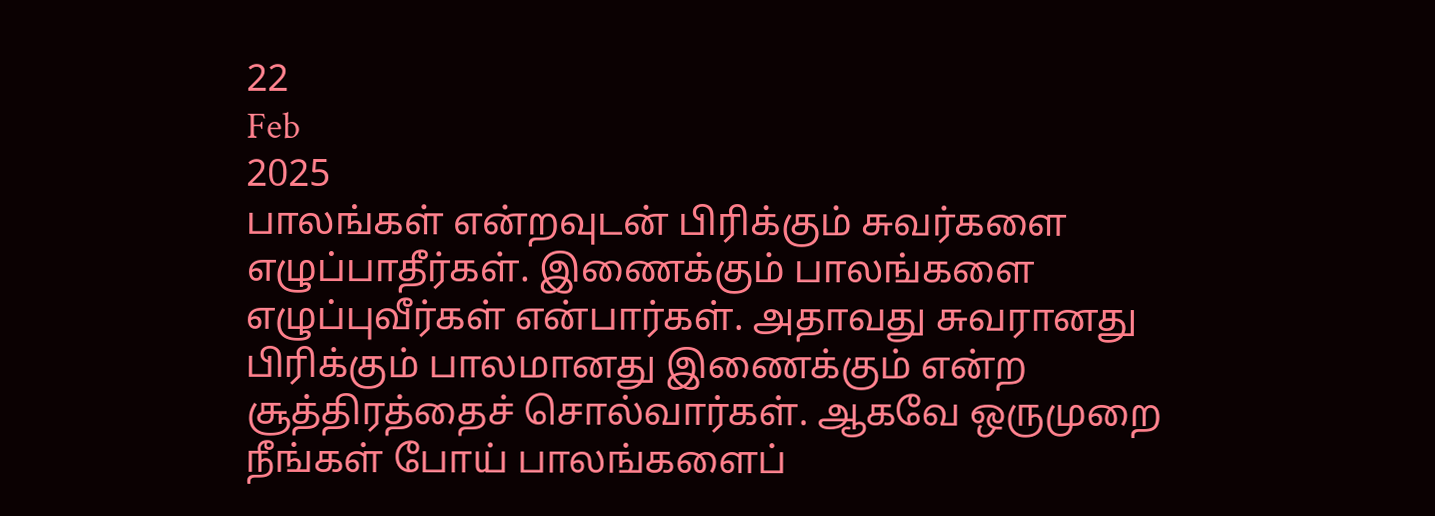22
Feb
2025
பாலங்கள் என்றவுடன் பிரிக்கும் சுவர்களை எழுப்பாதீர்கள். இணைக்கும் பாலங்களை எழுப்புவீர்கள் என்பார்கள். அதாவது சுவரானது பிரிக்கும் பாலமானது இணைக்கும் என்ற சூத்திரத்தைச் சொல்வார்கள். ஆகவே ஒருமுறை நீங்கள் போய் பாலங்களைப்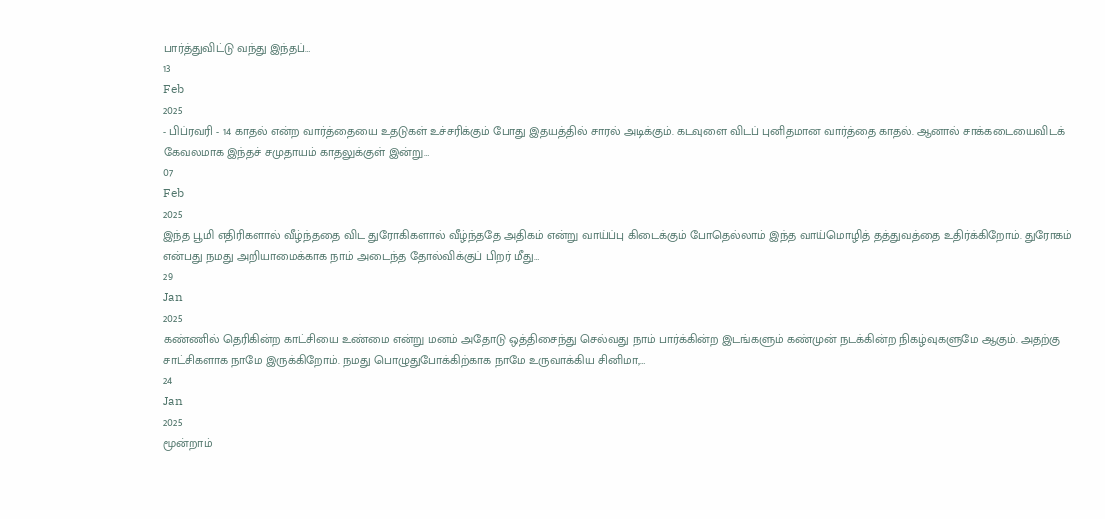பார்த்துவிட்டு வந்து இந்தப்…
13
Feb
2025
- பிப்ரவரி - 14 காதல் என்ற வார்த்தையை உதடுகள் உச்சரிக்கும் போது இதயத்தில் சாரல் அடிக்கும். கடவுளை விடப் புனிதமான வார்த்தை காதல். ஆனால் சாக்கடையைவிடக் கேவலமாக இந்தச் சமுதாயம் காதலுக்குள் இன்று…
07
Feb
2025
இந்த பூமி எதிரிகளால் வீழ்ந்ததை விட துரோகிகளால் வீழ்ந்ததே அதிகம் என்று வாய்ப்பு கிடைக்கும் போதெல்லாம் இந்த வாய்மொழித் தத்துவத்தை உதிர்க்கிறோம். துரோகம் என்பது நமது அறியாமைக்காக நாம் அடைந்த தோல்விக்குப் பிறர் மீது…
29
Jan
2025
கண்ணில் தெரிகின்ற காட்சியை உண்மை என்று மனம் அதோடு ஒத்திசைந்து செல்வது நாம் பார்க்கின்ற இடங்களும் கண்முன் நடக்கின்ற நிகழ்வுகளுமே ஆகும். அதற்கு சாட்சிகளாக நாமே இருக்கிறோம். நமது பொழுதுபோக்கிற்காக நாமே உருவாக்கிய சினிமா,…
24
Jan
2025
மூன்றாம்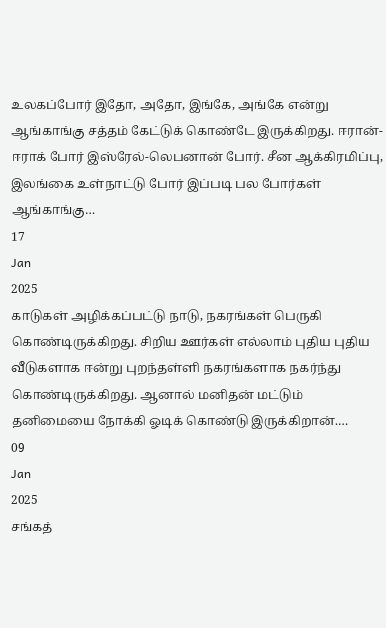உலகப்போர் இதோ, அதோ, இங்கே, அங்கே என்று ஆங்காங்கு சத்தம் கேட்டுக் கொண்டே இருக்கிறது. ஈரான்-ஈராக் போர் இஸ்ரேல்-லெபனான் போர். சீன ஆக்கிரமிப்பு, இலங்கை உள்நாட்டு போர் இப்படி பல போர்கள் ஆங்காங்கு…
17
Jan
2025
காடுகள் அழிக்கப்பட்டு நாடு, நகரங்கள் பெருகி கொண்டிருக்கிறது. சிறிய ஊர்கள் எல்லாம் புதிய புதிய வீடுகளாக ஈன்று புறந்தள்ளி நகரங்களாக நகர்ந்து கொண்டிருக்கிறது. ஆனால் மனிதன் மட்டும் தனிமையை நோக்கி ஓடிக் கொண்டு இருக்கிறான்.…
09
Jan
2025
சங்கத்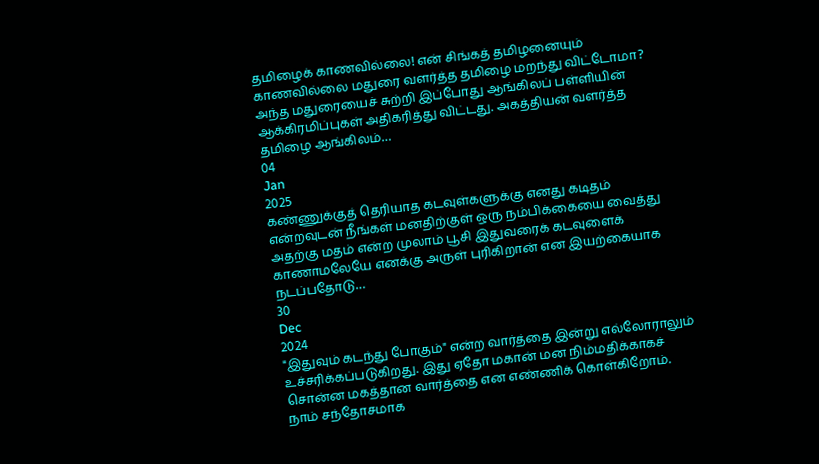தமிழைக் காணவில்லை! என் சிங்கத் தமிழனையும் காணவில்லை மதுரை வளர்த்த தமிழை மறந்து விட்டோமா? அந்த மதுரையைச் சுற்றி இப்போது ஆங்கிலப் பள்ளியின் ஆக்கிரமிப்புகள் அதிகரித்து விட்டது. அகத்தியன் வளர்த்த தமிழை ஆங்கிலம்…
04
Jan
2025
கண்ணுக்குத் தெரியாத கடவுள்களுக்கு எனது கடிதம் என்றவுடன் நீங்கள் மனதிற்குள் ஒரு நம்பிக்கையை வைத்து அதற்கு மதம் என்ற முலாம் பூசி இதுவரைக் கடவுளைக் காணாமலேயே எனக்கு அருள் புரிகிறான் என இயற்கையாக நடப்பதோடு…
30
Dec
2024
"இதுவும் கடந்து போகும்" என்ற வார்த்தை இன்று எல்லோராலும் உச்சரிக்கப்படுகிறது. இது ஏதோ மகான் மன நிம்மதிக்காகச் சொன்ன மகத்தான வார்த்தை என எண்ணிக் கொள்கிறோம். நாம் சந்தோசமாக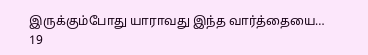இருக்கும்போது யாராவது இந்த வார்த்தையை…
19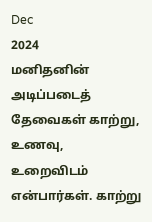Dec
2024
மனிதனின் அடிப்படைத் தேவைகள் காற்று, உணவு, உறைவிடம் என்பார்கள். காற்று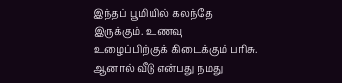இந்தப் பூமியில் கலந்தே இருக்கும். உணவு உழைப்பிற்குக் கிடைக்கும் பரிசு. ஆனால் வீடு என்பது நமது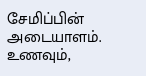சேமிப்பின் அடையாளம். உணவும்,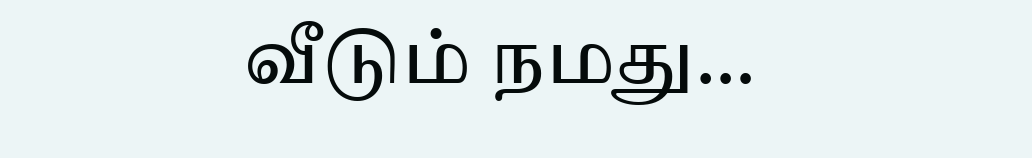வீடும் நமது…